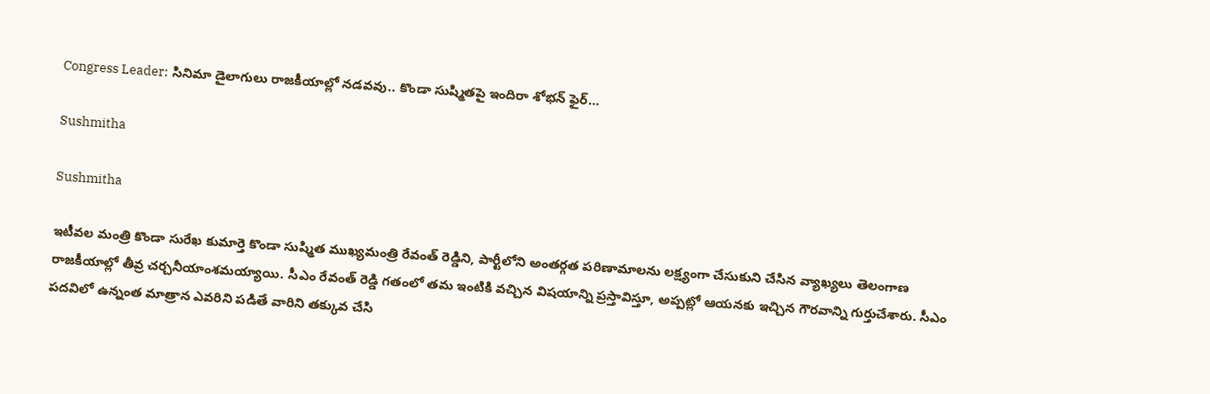Congress Leader: సినిమా డైలాగులు రాజకీయాల్లో నడవవు.. కొండా సుష్మితపై ఇందిరా శోభన్ ఫైర్…

Sushmitha

Sushmitha

ఇటీవల మంత్రి కొండా సురేఖ కుమార్తె కొండా సుష్మిత ముఖ్యమంత్రి రేవంత్ రెడ్డిని, పార్టీలోని అంతర్గత పరిణామాలను లక్ష్యంగా చేసుకుని చేసిన వ్యాఖ్యలు తెలంగాణ రాజకీయాల్లో తీవ్ర చర్చనీయాంశమయ్యాయి. సీఎం రేవంత్ రెడ్డి గతంలో తమ ఇంటికి వచ్చిన విషయాన్ని ప్రస్తావిస్తూ, అప్పట్లో ఆయనకు ఇచ్చిన గౌరవాన్ని గుర్తుచేశారు. సీఎం పదవిలో ఉన్నంత మాత్రాన ఎవరిని పడితే వారిని తక్కువ చేసి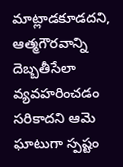మాట్లాడకూడదని, ఆత్మగౌరవాన్ని దెబ్బతీసేలా వ్యవహరించడం సరికాదని ఆమె ఘాటుగా స్పష్టం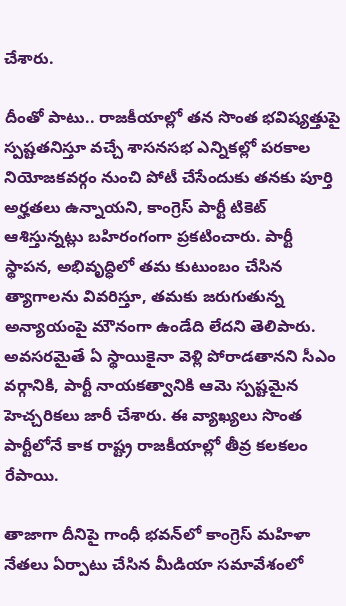చేశారు.

దీంతో పాటు.. రాజకీయాల్లో తన సొంత భవిష్యత్తుపై స్పష్టతనిస్తూ వచ్చే శాసనసభ ఎన్నికల్లో పరకాల నియోజకవర్గం నుంచి పోటీ చేసేందుకు తనకు పూర్తి అర్హతలు ఉన్నాయని, కాంగ్రెస్ పార్టీ టికెట్ ఆశిస్తున్నట్లు బహిరంగంగా ప్రకటించారు. పార్టీ స్థాపన, అభివృద్ధిలో తమ కుటుంబం చేసిన త్యాగాలను వివరిస్తూ, తమకు జరుగుతున్న అన్యాయంపై మౌనంగా ఉండేది లేదని తెలిపారు. అవసరమైతే ఏ స్థాయికైనా వెళ్లి పోరాడతానని సీఎం వర్గానికి, పార్టీ నాయకత్వానికి ఆమె స్పష్టమైన హెచ్చరికలు జారీ చేశారు. ఈ వ్యాఖ్యలు సొంత పార్టీలోనే కాక రాష్ట్ర రాజకీయాల్లో తీవ్ర కలకలం రేపాయి.

తాజాగా దీనిపై గాంధీ భవన్‌లో కాంగ్రెస్ మహిళా నేతలు ఏర్పాటు చేసిన మీడియా సమావేశంలో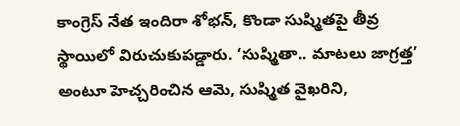కాంగ్రెస్ నేత ఇందిరా శోభన్, కొండా సుష్మితపై తీవ్ర స్థాయిలో విరుచుకుపడ్డారు. ‘సుష్మితా.. మాటలు జాగ్రత్త’ అంటూ హెచ్చరించిన ఆమె, సుష్మిత వైఖరిని,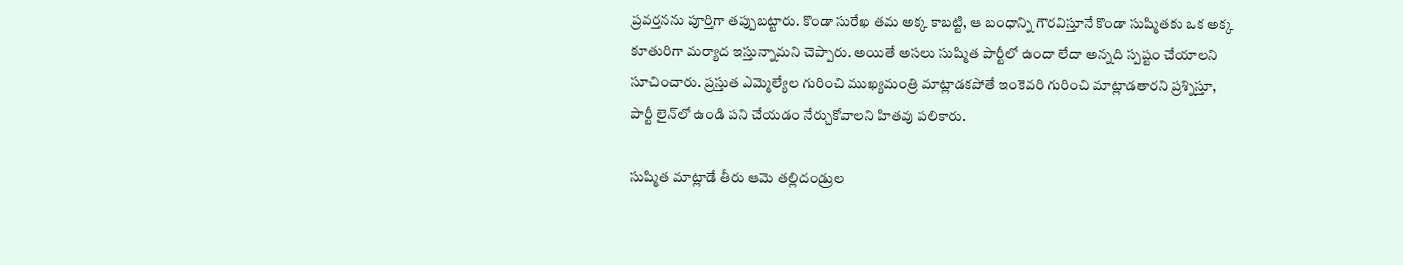ప్రవర్తనను పూర్తిగా తప్పుబట్టారు. కొండా సురేఖ తమ అక్క కాబట్టి, ఆ బంధాన్ని గౌరవిస్తూనే కొండా సుష్మితకు ఒక అక్క కూతురిగా మర్యాద ఇస్తున్నామని చెప్పారు. అయితే అసలు సుష్మిత పార్టీలో ఉందా లేదా అన్నది స్పష్టం చేయాలని సూచించారు. ప్రస్తుత ఎమ్మెల్యేల గురించి ముఖ్యమంత్రి మాట్లాడకపోతే ఇంకెవరి గురించి మాట్లాడతారని ప్రశ్నిస్తూ, పార్టీ లైన్‌లో ఉండి పని చేయడం నేర్చుకోవాలని హితవు పలికారు.

సుష్మిత మాట్లాడే తీరు ఆమె తల్లిదండ్రుల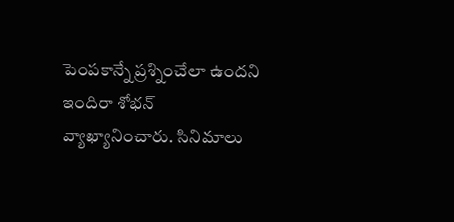పెంపకాన్నే ప్రశ్నించేలా ఉందని ఇందిరా శోభన్ వ్యాఖ్యానించారు. సినిమాలు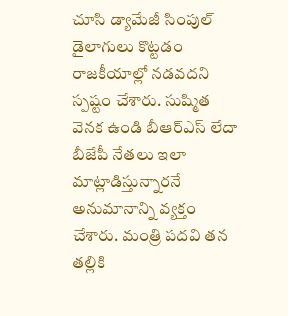చూసి డ్యామేజీ సింపుల్ డైలాగులు కొట్టడం రాజకీయాల్లో నడవదని స్పష్టం చేశారు. సుష్మిత వెనక ఉండి బీఆర్ఎస్ లేదా బీజేపీ నేతలు ఇలా మాట్లాడిస్తున్నారనే అనుమానాన్ని వ్యక్తం చేశారు. మంత్రి పదవి తన తల్లికి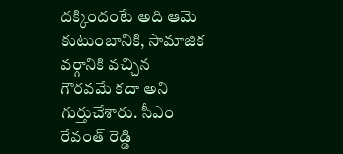దక్కిందంటే అది ఆమె కుటుంబానికి, సామాజిక వర్గానికి వచ్చిన గౌరవమే కదా అని గుర్తుచేశారు. సీఎం రేవంత్ రెడ్డి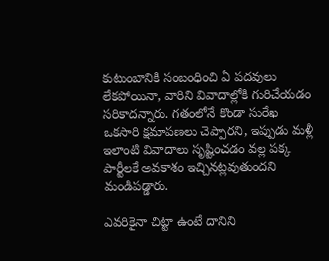కుటుంబానికి సంబంధించి ఏ పదవులు లేకపోయినా, వారిని వివాదాల్లోకి గురిచేయడం సరికాదన్నారు. గతంలోనే కొండా సురేఖ ఒకసారి క్షమాపణలు చెప్పారని, ఇప్పుడు మళ్లీ ఇలాంటి వివాదాలు సృష్టించడం వల్ల పక్క పార్టీలకే అవకాశం ఇచ్చినట్లవుతుందని మండిపడ్డారు.

ఎవరికైనా చిట్టా ఉంటే దానిని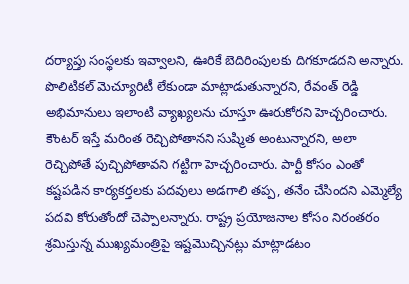దర్యాప్తు సంస్థలకు ఇవ్వాలని, ఊరికే బెదిరింపులకు దిగకూడదని అన్నారు. పొలిటికల్ మెచ్యూరిటీ లేకుండా మాట్లాడుతున్నారని, రేవంత్ రెడ్డి అభిమానులు ఇలాంటి వ్యాఖ్యలను చూస్తూ ఊరుకోరని హెచ్చరించారు. కౌంటర్ ఇస్తే మరింత రెచ్చిపోతానని సుష్మిత అంటున్నారని, అలా రెచ్చిపోతే పుచ్చిపోతావని గట్టిగా హెచ్చరించారు. పార్టీ కోసం ఎంతో కష్టపడిన కార్యకర్తలకు పదవులు అడగాలి తప్ప, తనేం చేసిందని ఎమ్మెల్యే పదవి కోరుతోందో చెప్పాలన్నారు. రాష్ట్ర ప్రయోజనాల కోసం నిరంతరం శ్రమిస్తున్న ముఖ్యమంత్రిపై ఇష్టమొచ్చినట్లు మాట్లాడటం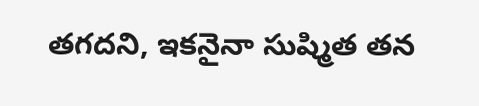తగదని, ఇకనైనా సుష్మిత తన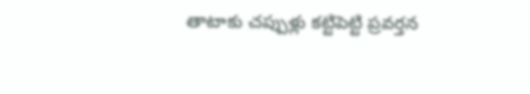తాటాకు చప్పుళ్లు కట్టిపెట్టి ప్రవర్తన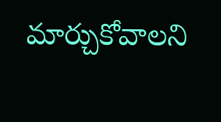మార్చుకోవాలని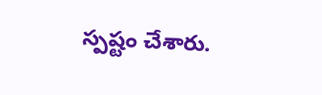స్పష్టం చేశారు.